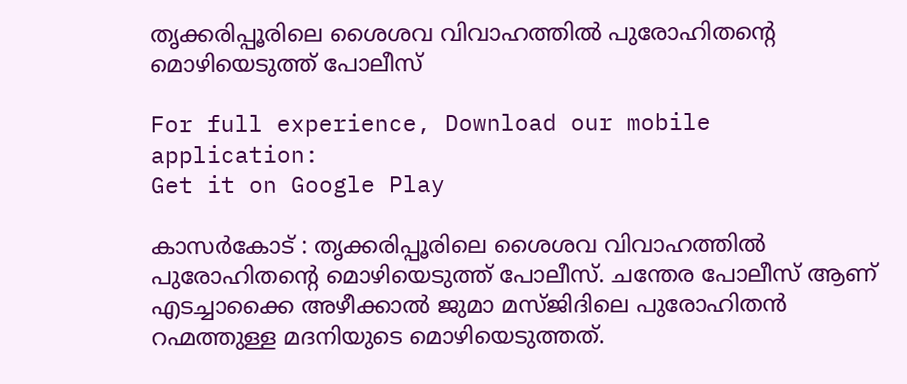തൃക്കരിപ്പൂരിലെ ശൈശവ വിവാഹത്തിൽ പുരോഹിതൻ്റെ മൊഴിയെടുത്ത് പോലീസ്

For full experience, Download our mobile application:
Get it on Google Play

കാസർകോട് : തൃക്കരിപ്പൂരിലെ ശൈശവ വിവാഹത്തിൽ പുരോഹിതൻ്റെ മൊഴിയെടുത്ത് പോലീസ്. ചന്തേര പോലീസ് ആണ് എടച്ചാക്കൈ അഴീക്കാൽ ജുമാ മസ്ജിദിലെ പുരോഹിതൻ റഹ്മത്തുള്ള മദനിയുടെ മൊഴിയെടുത്തത്.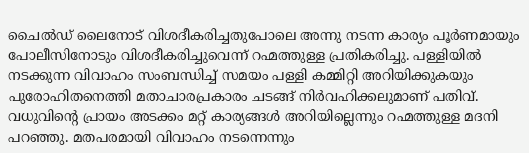ചൈൽഡ് ലൈനോട് വിശദീകരിച്ചതുപോലെ അന്നു നടന്ന കാര്യം പൂർണമായും പോലീസിനോടും വിശദീകരിച്ചുവെന്ന് റഹ്മത്തുള്ള പ്രതികരിച്ചു. പള്ളിയിൽ നടക്കുന്ന വിവാഹം സംബന്ധിച്ച് സമയം പള്ളി കമ്മിറ്റി അറിയിക്കുകയും പുരോഹിതനെത്തി മതാചാരപ്രകാരം ചടങ്ങ് നിർവഹിക്കലുമാണ് പതിവ്. വധുവിൻ്റെ പ്രായം അടക്കം മറ്റ് കാര്യങ്ങൾ അറിയില്ലെന്നും റഹ്മത്തുള്ള മദനി പറഞ്ഞു. മതപരമായി വിവാഹം നടന്നെന്നും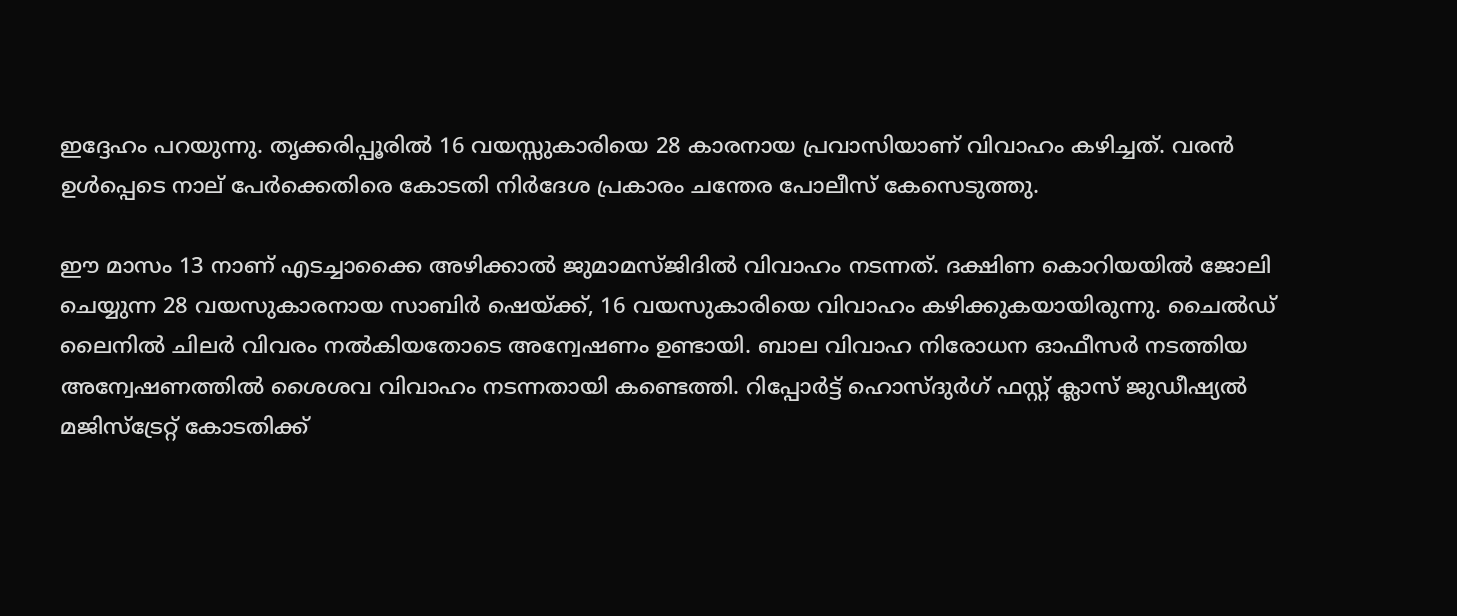ഇദ്ദേഹം പറയുന്നു. തൃക്കരിപ്പൂരിൽ 16 വയസ്സുകാരിയെ 28 കാരനായ പ്രവാസിയാണ് വിവാഹം കഴിച്ചത്. വരൻ ഉൾപ്പെടെ നാല് പേർക്കെതിരെ കോടതി നിർദേശ പ്രകാരം ചന്തേര പോലീസ് കേസെടുത്തു.

ഈ മാസം 13 നാണ് എടച്ചാക്കൈ അഴിക്കാൽ ജുമാമസ്ജിദിൽ വിവാഹം നടന്നത്. ദക്ഷിണ കൊറിയയിൽ ജോലി ചെയ്യുന്ന 28 വയസുകാരനായ സാബിർ ഷെയ്ക്ക്, 16 വയസുകാരിയെ വിവാഹം കഴിക്കുകയായിരുന്നു. ചൈൽഡ് ലൈനിൽ ചിലർ വിവരം നൽകിയതോടെ അന്വേഷണം ഉണ്ടായി. ബാല വിവാഹ നിരോധന ഓഫീസർ നടത്തിയ അന്വേഷണത്തിൽ ശൈശവ വിവാഹം നടന്നതായി കണ്ടെത്തി. റിപ്പോർട്ട് ഹൊസ്ദുർഗ് ഫസ്റ്റ് ക്ലാസ് ജുഡീഷ്യൽ മജിസ്ട്രേറ്റ് കോടതിക്ക്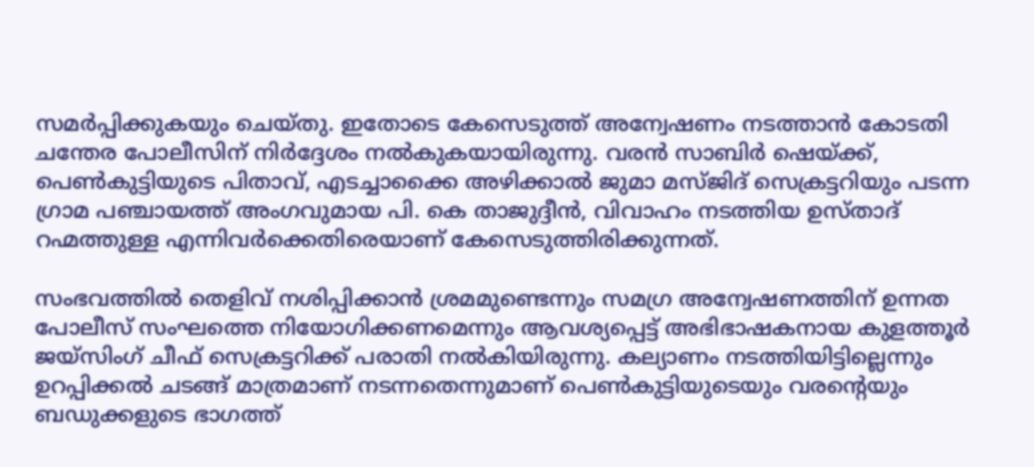സമർപ്പിക്കുകയും ചെയ്തു. ഇതോടെ കേസെടുത്ത് അന്വേഷണം നടത്താൻ കോടതി ചന്തേര പോലീസിന് നിർദ്ദേശം നൽകുകയായിരുന്നു. വരൻ സാബിർ ഷെയ്ക്ക്, പെൺകുട്ടിയുടെ പിതാവ്, എടച്ചാക്കൈ അഴിക്കാൽ ജുമാ മസ്ജിദ് സെക്രട്ടറിയും പടന്ന ഗ്രാമ പഞ്ചായത്ത് അംഗവുമായ പി. കെ താജുദ്ദീൻ, വിവാഹം നടത്തിയ ഉസ്താദ് റഹ്മത്തുള്ള എന്നിവർക്കെതിരെയാണ് കേസെടുത്തിരിക്കുന്നത്.

സംഭവത്തിൽ തെളിവ് നശിപ്പിക്കാൻ ശ്രമമുണ്ടെന്നും സമഗ്ര അന്വേഷണത്തിന് ഉന്നത പോലീസ് സംഘത്തെ നിയോഗിക്കണമെന്നും ആവശ്യപ്പെട്ട് അഭിഭാഷകനായ കുളത്തൂർ ജയ്സിംഗ് ചീഫ് സെക്രട്ടറിക്ക് പരാതി നൽകിയിരുന്നു. കല്യാണം നടത്തിയിട്ടില്ലെന്നും ഉറപ്പിക്കൽ ചടങ്ങ് മാത്രമാണ് നടന്നതെന്നുമാണ് പെൺകുട്ടിയുടെയും വരന്റെയും ബഡുക്കളുടെ ഭാഗത്ത്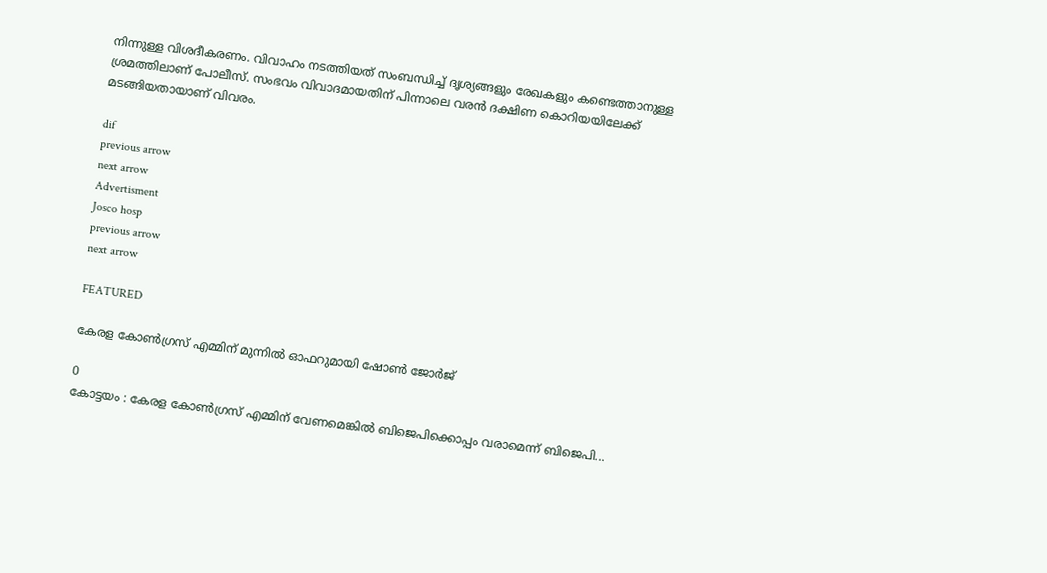നിന്നുള്ള വിശദീകരണം. വിവാഹം നടത്തിയത് സംബന്ധിച്ച് ദൃശ്യങ്ങളും രേഖകളും കണ്ടെത്താനുള്ള ശ്രമത്തിലാണ് പോലീസ്. സംഭവം വിവാദമായതിന് പിന്നാലെ വരൻ ദക്ഷിണ കൊറിയയിലേക്ക് മടങ്ങിയതായാണ് വിവരം.

dif
previous arrow
next arrow
Advertisment
Josco hosp
previous arrow
next arrow

FEATURED

കേരള കോൺഗ്രസ് എമ്മിന് മുന്നിൽ ഓഫറുമായി ഷോൺ ജോർജ്

0
കോട്ടയം : കേരള കോൺഗ്രസ് എമ്മിന് വേണമെങ്കിൽ ബിജെപിക്കൊപ്പം വരാമെന്ന് ബിജെപി...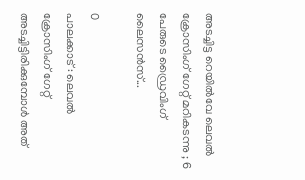അടച്ചിട്ട റെയിൽവേ ലെവൽ ക്രോസിംഗ് ഗേറ്റ് മറികടന്നു ; 6 പേരുടെ ഡ്രൈവിംഗ് ലൈസൻസ്...

0
പാലക്കാട് : ലെവൽ ക്രോസിംഗ് ഗേറ്റ് അടച്ചിട്ടിരിക്കുമ്പോൾ അത്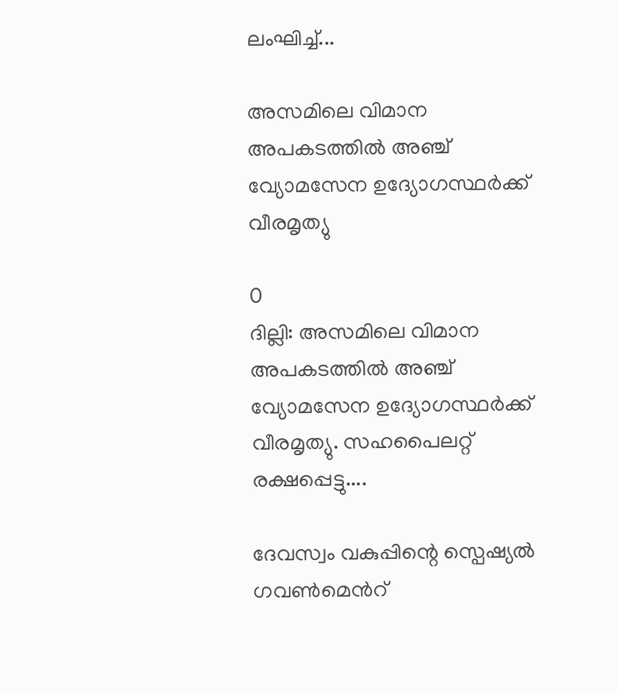ലംഘിച്ച്...

അസമിലെ വിമാന അപകടത്തിൽ അഞ്ച് വ്യോമസേന ഉദ്യോഗസ്ഥർക്ക് വീരമൃത്യു

0
ദില്ലി: അസമിലെ വിമാന അപകടത്തിൽ അഞ്ച് വ്യോമസേന ഉദ്യോഗസ്ഥർക്ക് വീരമൃത്യു. സഹപൈലറ്റ് രക്ഷപ്പെട്ടു....

ദേവസ്വം വകുപ്പിന്റെ സ്പെഷ്യൽ ഗവൺമെൻറ്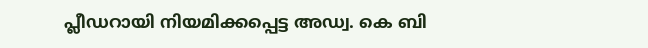പ്ലീഡറായി നിയമിക്കപ്പെട്ട അഡ്വ. കെ ബി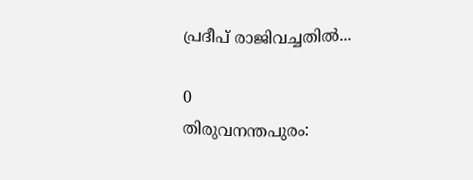പ്രദീപ് രാജിവച്ചതിൽ...

0
തിരുവനന്തപുരം: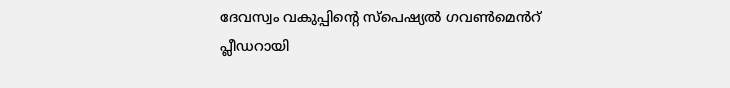ദേവസ്വം വകുപ്പിന്റെ സ്പെഷ്യൽ ഗവൺമെൻറ് പ്ലീഡറായി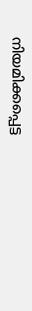നിയമിക്കപ്പെട്ട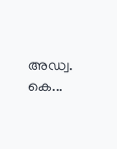അഡ്വ. കെ...